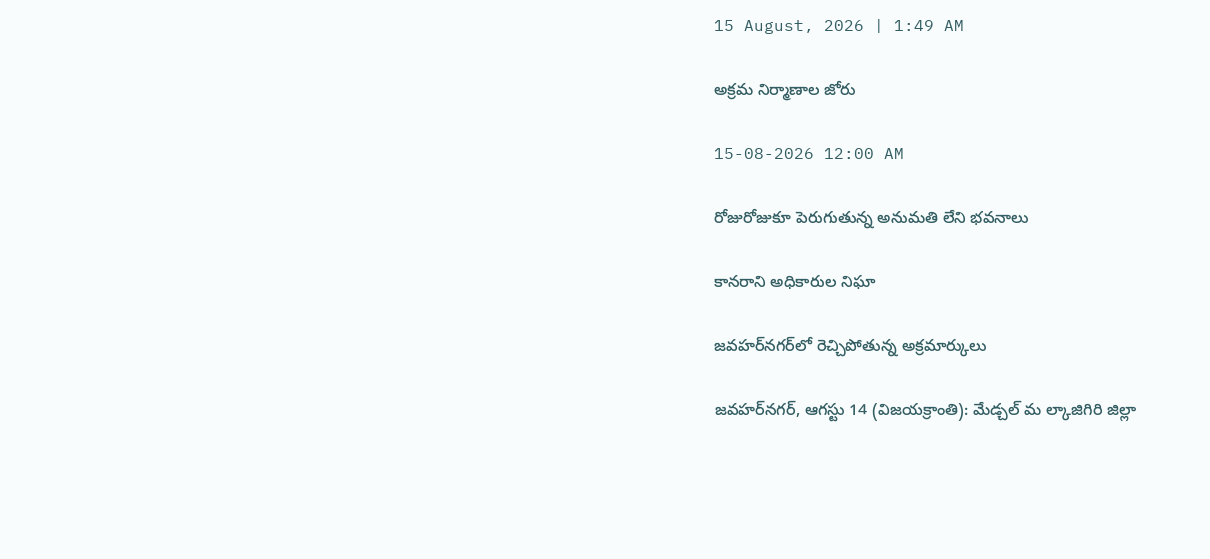15 August, 2026 | 1:49 AM

అక్రమ నిర్మాణాల జోరు

15-08-2026 12:00 AM

రోజురోజుకూ పెరుగుతున్న అనుమతి లేని భవనాలు

కానరాని అధికారుల నిఘా

జవహర్‌నగర్‌లో రెచ్చిపోతున్న అక్రమార్కులు

జవహర్‌నగర్, ఆగస్టు 14 (విజయక్రాంతి): మేడ్చల్ మ ల్కాజిగిరి జిల్లా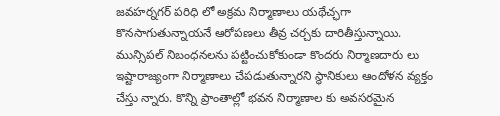జవహర్నగర్ పరిధి లో అక్రమ నిర్మాణాలు యథేచ్ఛగా కొనసాగుతున్నాయనే ఆరోపణలు తీవ్ర చర్చకు దారితీస్తున్నాయి. మున్సిపల్ నిబంధనలను పట్టించుకోకుండా కొందరు నిర్మాణదారు లు ఇష్టారాజ్యంగా నిర్మాణాలు చేపడుతున్నారని స్థానికులు ఆందోళన వ్యక్తం చేస్తు న్నారు. కొన్ని ప్రాంతాల్లో భవన నిర్మాణాల కు అవసరమైన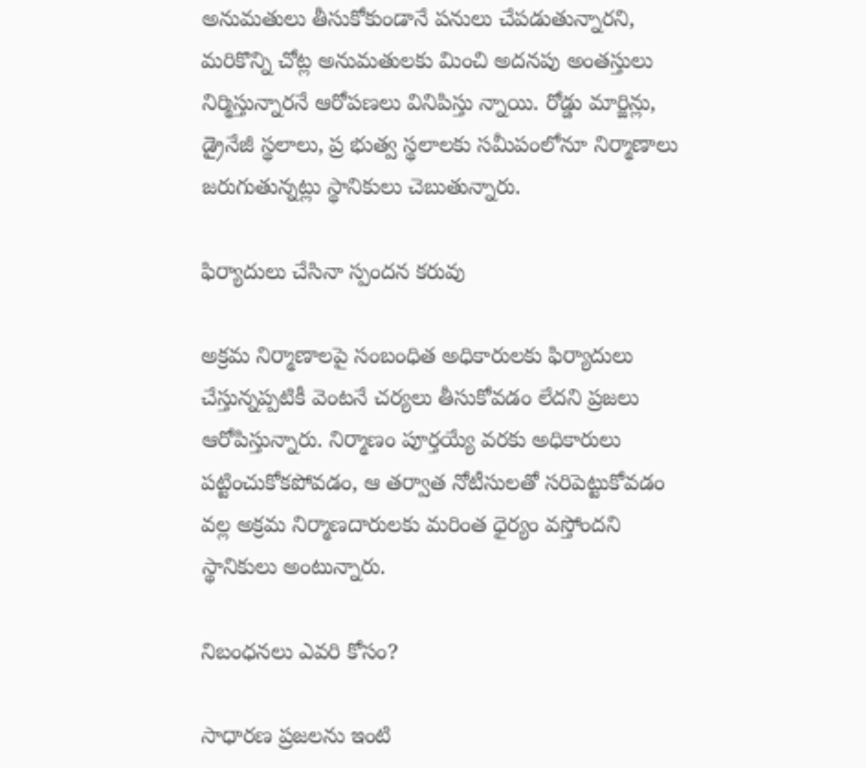అనుమతులు తీసుకోకుండానే పనులు చేపడుతున్నారని, మరికొన్ని చోట్ల అనుమతులకు మించి అదనపు అంతస్తులు నిర్మిస్తున్నారనే ఆరోపణలు వినిపిస్తు న్నాయి. రోడ్డు మార్జిన్లు, డ్రైనేజీ స్థలాలు, ప్ర భుత్వ స్థలాలకు సమీపంలోనూ నిర్మాణాలు జరుగుతున్నట్లు స్థానికులు చెబుతున్నారు.

ఫిర్యాదులు చేసినా స్పందన కరువు

అక్రమ నిర్మాణాలపై సంబంధిత అధికారులకు ఫిర్యాదులు చేస్తున్నప్పటికీ వెంటనే చర్యలు తీసుకోవడం లేదని ప్రజలు ఆరోపిస్తున్నారు. నిర్మాణం పూర్తయ్యే వరకు అధికారులు పట్టించుకోకపోవడం, ఆ తర్వాత నోటీసులతో సరిపెట్టుకోవడం వల్ల అక్రమ నిర్మాణదారులకు మరింత ధైర్యం వస్తోందని స్థానికులు అంటున్నారు.

నిబంధనలు ఎవరి కోసం?

సాధారణ ప్రజలను ఇంటి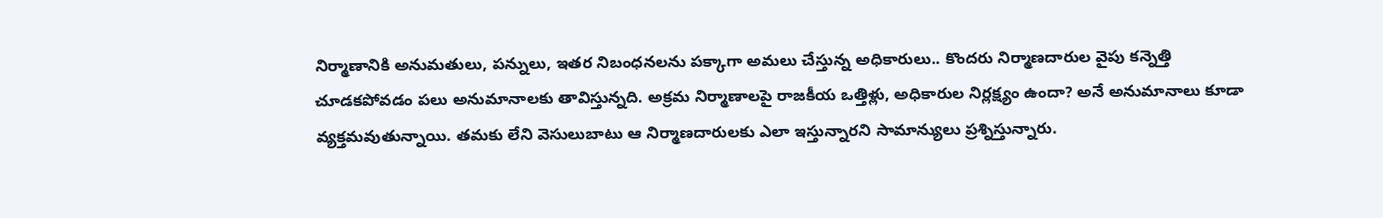నిర్మాణానికి అనుమతులు, పన్నులు, ఇతర నిబంధనలను పక్కాగా అమలు చేస్తున్న అధికారులు.. కొందరు నిర్మాణదారుల వైపు కన్నెత్తి చూడకపోవడం పలు అనుమానాలకు తావిస్తున్నది. అక్రమ నిర్మాణాలపై రాజకీయ ఒత్తిళ్లు, అధికారుల నిర్లక్ష్యం ఉందా? అనే అనుమానాలు కూడా వ్యక్తమవుతున్నాయి. తమకు లేని వెసులుబాటు ఆ నిర్మాణదారులకు ఎలా ఇస్తున్నారని సామాన్యులు ప్రశ్నిస్తున్నారు.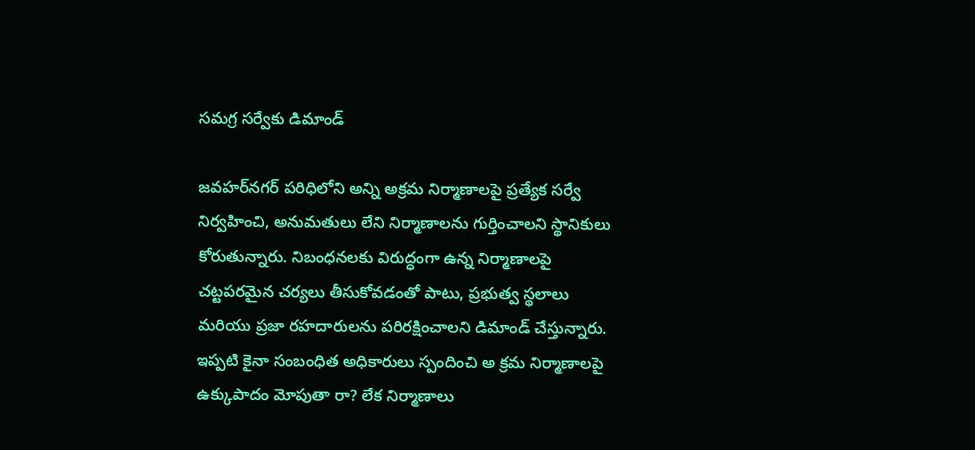సమగ్ర సర్వేకు డిమాండ్

జవహర్‌నగర్ పరిధిలోని అన్ని అక్రమ నిర్మాణాలపై ప్రత్యేక సర్వే నిర్వహించి, అనుమతులు లేని నిర్మాణాలను గుర్తించాలని స్థానికులు కోరుతున్నారు. నిబంధనలకు విరుద్ధంగా ఉన్న నిర్మాణాలపై చట్టపరమైన చర్యలు తీసుకోవడంతో పాటు, ప్రభుత్వ స్థలాలు మరియు ప్రజా రహదారులను పరిరక్షించాలని డిమాండ్ చేస్తున్నారు. ఇప్పటి కైనా సంబంధిత అధికారులు స్పందించి అ క్రమ నిర్మాణాలపై ఉక్కుపాదం మోపుతా రా? లేక నిర్మాణాలు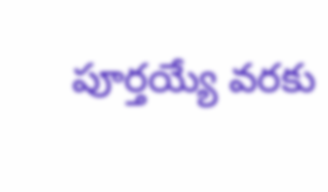పూర్తయ్యే వరకు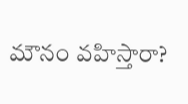మౌనం వహిస్తారా?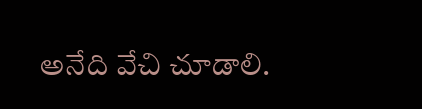అనేది వేచి చూడాలి.